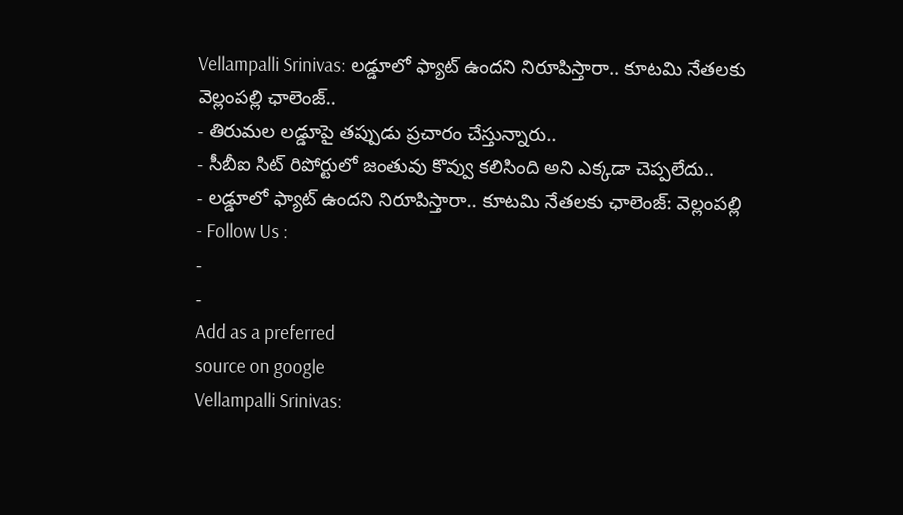Vellampalli Srinivas: లడ్డూలో ఫ్యాట్ ఉందని నిరూపిస్తారా.. కూటమి నేతలకు వెల్లంపల్లి ఛాలెంజ్..
- తిరుమల లడ్డూపై తప్పుడు ప్రచారం చేస్తున్నారు..
- సీబీఐ సిట్ రిపోర్టులో జంతువు కొవ్వు కలిసింది అని ఎక్కడా చెప్పలేదు..
- లడ్డూలో ఫ్యాట్ ఉందని నిరూపిస్తారా.. కూటమి నేతలకు ఛాలెంజ్: వెల్లంపల్లి
- Follow Us :
-
-
Add as a preferred
source on google
Vellampalli Srinivas: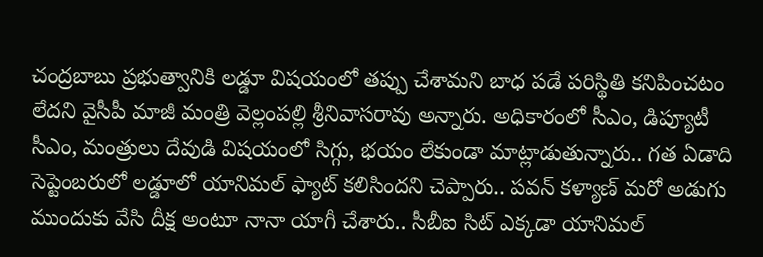చంద్రబాబు ప్రభుత్వానికి లడ్డూ విషయంలో తప్పు చేశామని బాధ పడే పరిస్థితి కనిపించటం లేదని వైసీపీ మాజీ మంత్రి వెల్లంపల్లి శ్రీనివాసరావు అన్నారు. అధికారంలో సీఎం, డిప్యూటీ సీఎం, మంత్రులు దేవుడి విషయంలో సిగ్గు, భయం లేకుండా మాట్లాడుతున్నారు.. గత ఏడాది సెప్టెంబరులో లడ్డూలో యానిమల్ ఫ్యాట్ కలిసిందని చెప్పారు.. పవన్ కళ్యాణ్ మరో అడుగు ముందుకు వేసి దీక్ష అంటూ నానా యాగీ చేశారు.. సీబీఐ సిట్ ఎక్కడా యానిమల్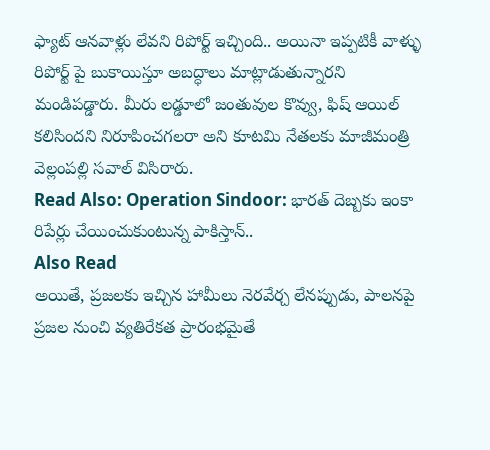ఫ్యాట్ ఆనవాళ్లు లేవని రిపోర్ట్ ఇచ్చింది.. అయినా ఇప్పటికీ వాళ్ళు రిపోర్ట్ పై బుకాయిస్తూ అబద్ధాలు మాట్లాడుతున్నారని మండిపడ్డారు. మీరు లడ్డూలో జంతువుల కొవ్వు, ఫిష్ ఆయిల్ కలిసిందని నిరూపించగలరా అని కూటమి నేతలకు మాజీమంత్రి వెల్లంపల్లి సవాల్ విసిరారు.
Read Also: Operation Sindoor: భారత్ దెబ్బకు ఇంకా రిపేర్లు చేయించుకుంటున్న పాకిస్తాన్..
Also Read
అయితే, ప్రజలకు ఇచ్చిన హామీలు నెరవేర్చ లేనప్పుడు, పాలనపై ప్రజల నుంచి వ్యతిరేకత ప్రారంభమైతే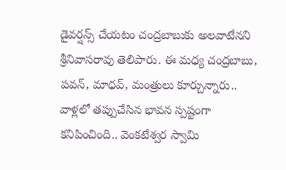డైవర్షన్స్ చేయటం చంద్రబాబుకు అలవాటేనని శ్రీనివాసరావు తెలిపారు. ఈ మధ్య చంద్రబాబు, పవన్, మాధవ్, మంత్రులు కూర్చున్నారు.. వాళ్లలో తప్పుచేసిన భావన స్పష్టంగా కనిపించింది.. వెంకటేశ్వర స్వామి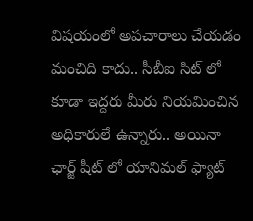విషయంలో అపచారాలు చేయడం మంచిది కాదు.. సీబీఐ సిట్ లో కూడా ఇద్దరు మీరు నియమించిన అధికారులే ఉన్నారు.. అయినా ఛార్జ్ షీట్ లో యానిమల్ ఫ్యాట్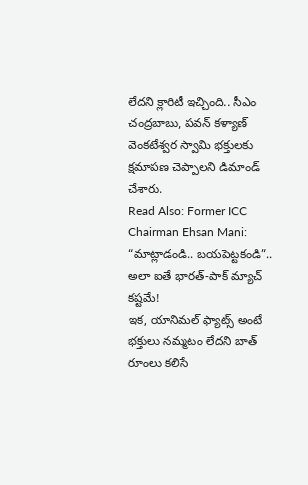లేదని క్లారిటీ ఇచ్చింది.. సీఎం చంద్రబాబు, పవన్ కళ్యాణ్ వెంకటేశ్వర స్వామి భక్తులకు క్షమాపణ చెప్పాలని డిమాండ్ చేశారు.
Read Also: Former ICC Chairman Ehsan Mani: “మాట్లాడండి.. బయపెట్టకండి”.. అలా ఐతే భారత్-పాక్ మ్యాచ్ కష్టమే!
ఇక, యానిమల్ ఫ్యాట్స్ అంటే భక్తులు నమ్మటం లేదని బాత్ రూంలు కలిసే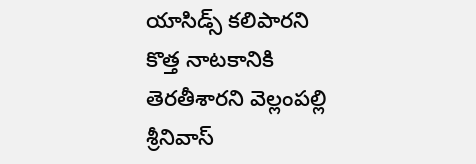యాసిడ్స్ కలిపారని కొత్త నాటకానికి తెరతీశారని వెల్లంపల్లి శ్రీనివాస్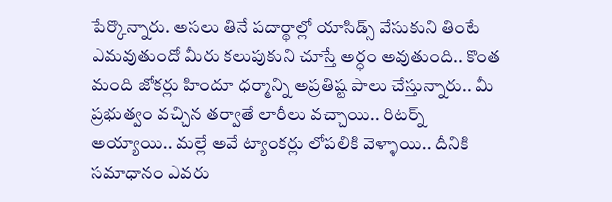పేర్కొన్నారు. అసలు తినే పదార్థాల్లో యాసిడ్స్ వేసుకుని తింటే ఎమవుతుందో మీరు కలుపుకుని చూస్తే అర్ధం అవుతుంది.. కొంత మంది జోకర్లు హిందూ ధర్మాన్ని అప్రతిష్ట పాలు చేస్తున్నారు.. మీ ప్రభుత్వం వచ్చిన తర్వాతే లారీలు వచ్చాయి.. రిటర్న్ అయ్యాయి.. మల్లే అవే ట్యాంకర్లు లోపలికి వెళ్ళాయి.. దీనికి సమాధానం ఎవరు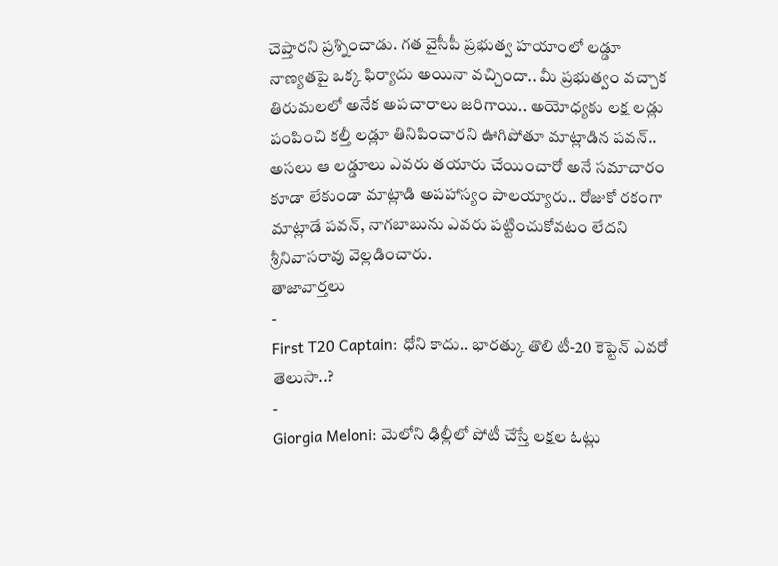చెప్తారని ప్రశ్నించాడు. గత వైసీపీ ప్రభుత్వ హయాంలో లడ్డూ నాణ్యతపై ఒక్క ఫిర్యాదు అయినా వచ్చిందా.. మీ ప్రభుత్వం వచ్చాక తిరుమలలో అనేక అపచారాలు జరిగాయి.. అయోధ్యకు లక్ష లడ్లు పంపించి కల్తీ లడ్లూ తినిపించారని ఊగిపోతూ మాట్లాడిన పవన్.. అసలు ఆ లడ్డూలు ఎవరు తయారు చేయించారో అనే సమాచారం కూడా లేకుండా మాట్లాడి అపహాస్యం పాలయ్యారు.. రోజుకో రకంగా మాట్లాడే పవన్, నాగబాబును ఎవరు పట్టించుకోవటం లేదని శ్రీనివాసరావు వెల్లడించారు.
తాజావార్తలు
-
First T20 Captain: ధోని కాదు.. భారత్కు తొలి టీ-20 కెప్టెన్ ఎవరో తెలుసా..?
-
Giorgia Meloni: మెలోని ఢిల్లీలో పోటీ చేస్తే లక్షల ఓట్లు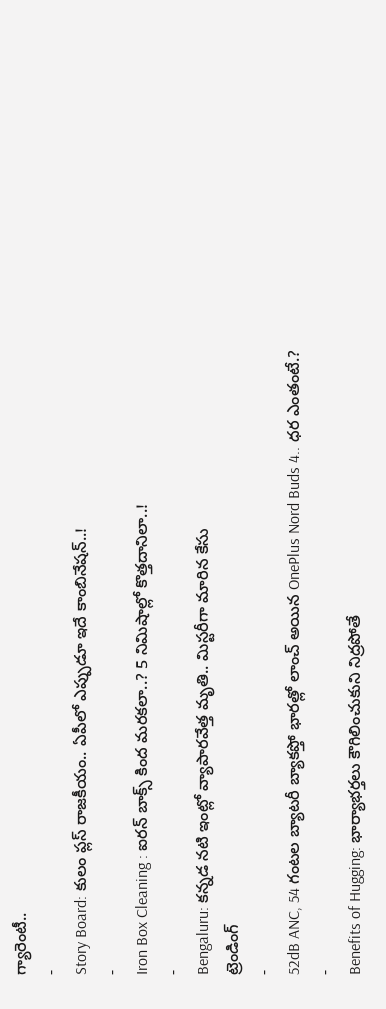గ్యారెంటీ..
-
Story Board: కులం ప్లస్ రాజకీయం.. ఏపీలో ఎప్పుడూ ఇదే కాంబినేషన్..!
-
Iron Box Cleaning : ఐరన్ బాక్స్ కింద మరకలా..? 5 నిమిషాల్లో కొత్తదానిలా..!
-
Bengaluru: కన్నడ నటి ఇంట్లో వ్యాపారవేత్త మృతి.. మిస్టరీగా మారిన కేసు
ట్రెండింగ్
-
52dB ANC, 54 గంటల బ్యాటరీ బ్యాకప్తో భారత్లో లాంచ్ అయిన OnePlus Nord Buds 4.. ధర ఎంతంటే.?
-
Benefits of Hugging: భార్యాభర్తలు కౌగిలించుకుని నిద్రపోతే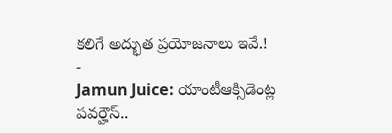కలిగే అద్భుత ప్రయోజనాలు ఇవే.!
-
Jamun Juice: యాంటీఆక్సిడెంట్ల పవర్హౌస్..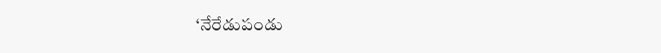‘నేరేడుపండు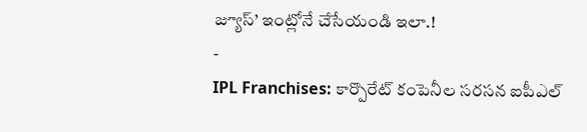జ్యూస్’ ఇంట్లోనే చేసేయండి ఇలా.!
-
IPL Franchises: కార్పొరేట్ కంపెనీల సరసన ఐపీఎల్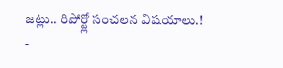జట్లు.. రిపోర్ట్లో సంచలన విషయాలు.!
-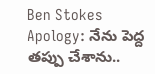Ben Stokes Apology: నేను పెద్ద తప్పు చేశాను..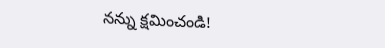నన్ను క్షమించండి!